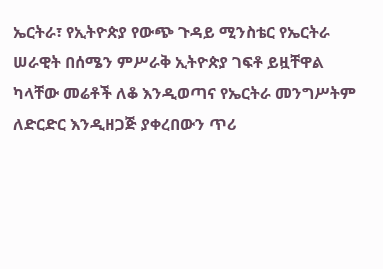ኤርትራ፣ የኢትዮጵያ የውጭ ጉዳይ ሚንስቴር የኤርትራ ሠራዊት በሰሜን ምሥራቅ ኢትዮጵያ ገፍቶ ይዟቸዋል ካላቸው መሬቶች ለቆ እንዲወጣና የኤርትራ መንግሥትም ለድርድር እንዲዘጋጅ ያቀረበውን ጥሪ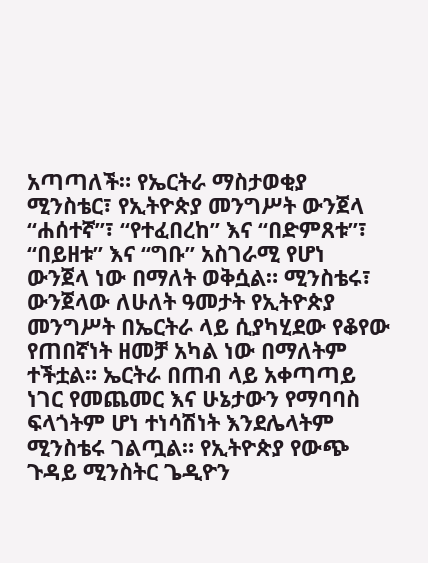አጣጣለች። የኤርትራ ማስታወቂያ ሚንስቴር፣ የኢትዮጵያ መንግሥት ውንጀላ “ሐሰተኛ”፣ “የተፈበረከ” እና “በድምጸቱ”፣ “በይዘቱ” እና “ግቡ” አስገራሚ የሆነ ውንጀላ ነው በማለት ወቅሷል። ሚንስቴሩ፣ ውንጀላው ለሁለት ዓመታት የኢትዮጵያ መንግሥት በኤርትራ ላይ ሲያካሂደው የቆየው የጠበኛነት ዘመቻ አካል ነው በማለትም ተችቷል። ኤርትራ በጠብ ላይ አቀጣጣይ ነገር የመጨመር እና ሁኔታውን የማባባስ ፍላጎትም ሆነ ተነሳሽነት እንደሌላትም ሚንስቴሩ ገልጧል። የኢትዮጵያ የውጭ ጉዳይ ሚንስትር ጌዲዮን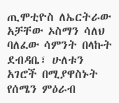ጢሞቲዮስ ለኤርትራው አቻቸው ኦስማን ሳለህ ባለፈው ሳምንት በላኩት ደብዳቤ፣ ሁለቱን አገሮች በሚያዋስኑት የሰሜን ምዕራብ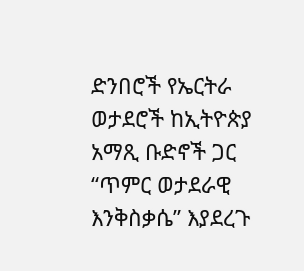ድንበሮች የኤርትራ ወታደሮች ከኢትዮጵያ አማጺ ቡድኖች ጋር “ጥምር ወታደራዊ እንቅስቃሴ” እያደረጉ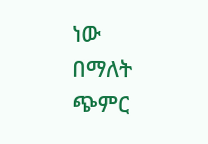ነው በማለት ጭምር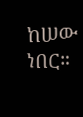ከሠው ነበር።